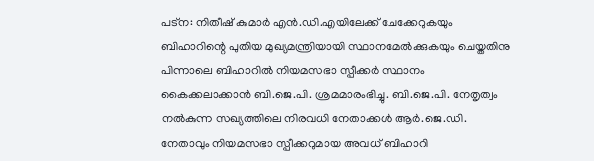പട്ന: നിതീഷ് കുമാര്‍ എന്‍.ഡി.എയിലേക്ക് ചേക്കേറുകയും ബിഹാറിന്റെ പുതിയ മുഖ്യമന്ത്രിയായി സ്ഥാനമേല്‍ക്കുകയും ചെയ്തതിനു പിന്നാലെ ബിഹാറില്‍ നിയമസഭാ സ്പീക്കര്‍ സ്ഥാനം കൈക്കലാക്കാന്‍ ബി.ജെ.പി. ശ്രമമാരംഭിച്ചു. ബി.ജെ.പി. നേതൃത്വം നല്‍കുന്ന സഖ്യത്തിലെ നിരവധി നേതാക്കള്‍ ആര്‍.ജെ.ഡി. നേതാവും നിയമസഭാ സ്പീക്കറുമായ അവധ് ബിഹാറി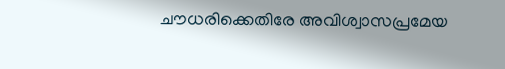ചൗധരിക്കെതിരേ അവിശ്വാസപ്രമേയ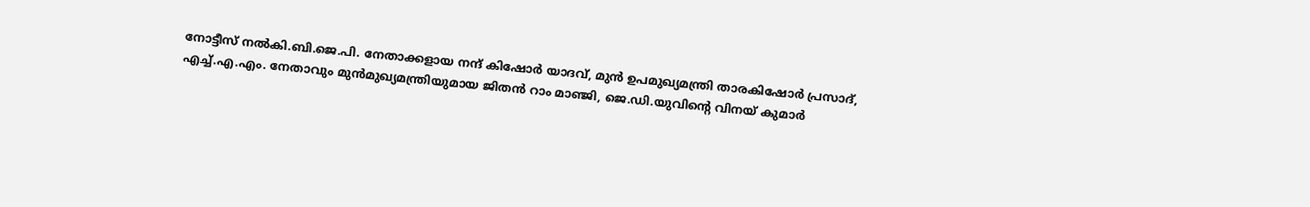നോട്ടീസ് നല്‍കി.ബി.ജെ.പി. നേതാക്കളായ നന്ദ് കിഷോര്‍ യാദവ്, മുന്‍ ഉപമുഖ്യമന്ത്രി താരകിഷോര്‍ പ്രസാദ്, എച്ച്.എ.എം. നേതാവും മുന്‍മുഖ്യമന്ത്രിയുമായ ജിതന്‍ റാം മാഞ്ജി, ജെ.ഡി.യുവിന്റെ വിനയ് കുമാര്‍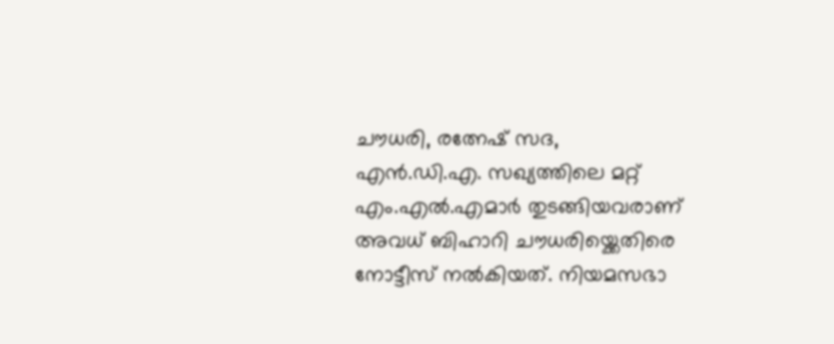ചൗധരി, രത്നേഷ് സദ, എന്‍.ഡി.എ. സഖ്യത്തിലെ മറ്റ് എം.എല്‍.എമാര്‍ തുടങ്ങിയവരാണ് അവധ് ബിഹാറി ചൗധരിയ്ക്കെതിരെ നോട്ടീസ് നല്‍കിയത്. നിയമസഭാ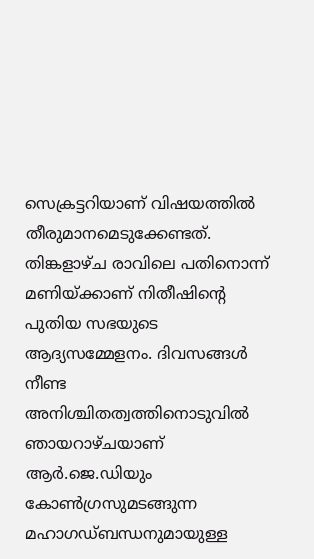സെക്രട്ടറിയാണ് വിഷയത്തില്‍ തീരുമാനമെടുക്കേണ്ടത്.
തിങ്കളാഴ്ച രാവിലെ പതിനൊന്ന് മണിയ്ക്കാണ് നിതീഷിന്റെ പുതിയ സഭയുടെ ആദ്യസമ്മേളനം. ദിവസങ്ങള്‍ നീണ്ട അനിശ്ചിതത്വത്തിനൊടുവില്‍ ഞായറാഴ്ചയാണ് ആര്‍.ജെ.ഡിയും കോണ്‍ഗ്രസുമടങ്ങുന്ന മഹാഗഡ്ബന്ധനുമായുള്ള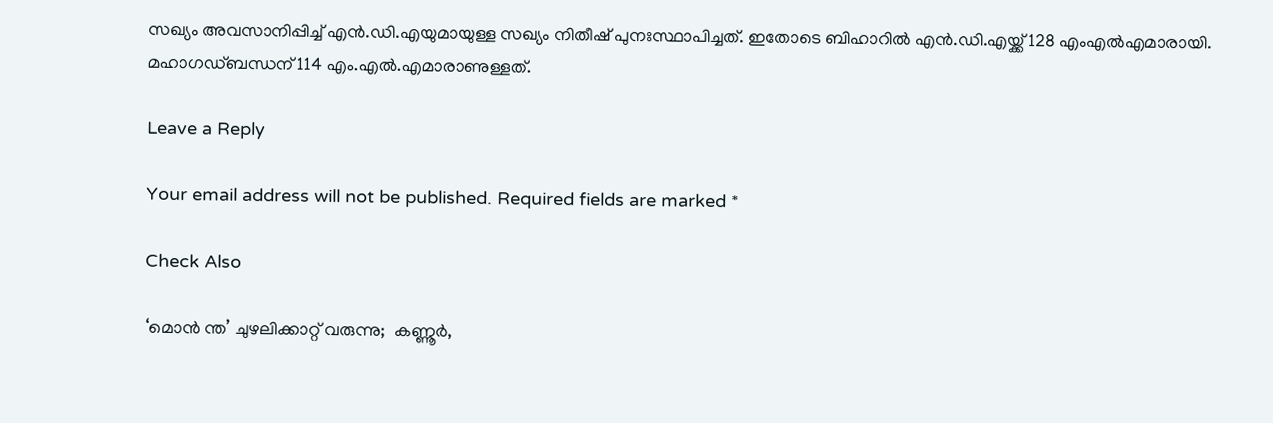സഖ്യം അവസാനിപ്പിച്ച് എന്‍.ഡി.എയുമായുള്ള സഖ്യം നിതീഷ് പുനഃസ്ഥാപിച്ചത്. ഇതോടെ ബിഹാറില്‍ എന്‍.ഡി.എയ്ക്ക് 128 എംഎല്‍എമാരായി. മഹാഗഡ്ബന്ധന് 114 എം.എല്‍.എമാരാണുള്ളത്.

Leave a Reply

Your email address will not be published. Required fields are marked *

Check Also

‘മൊന്‍ ന്ത’ ചുഴലിക്കാറ്റ് വരുന്നു;  കണ്ണൂര്‍,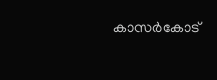കാസര്‍കോട്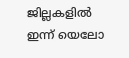ജില്ലകളില്‍ ഇന്ന് യെലോ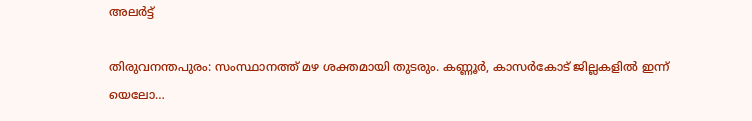അലര്‍ട്ട്

തിരുവനന്തപുരം: സംസ്ഥാനത്ത് മഴ ശക്തമായി തുടരും. കണ്ണൂര്‍, കാസര്‍കോട് ജില്ലകളില്‍ ഇന്ന് യെലോ…